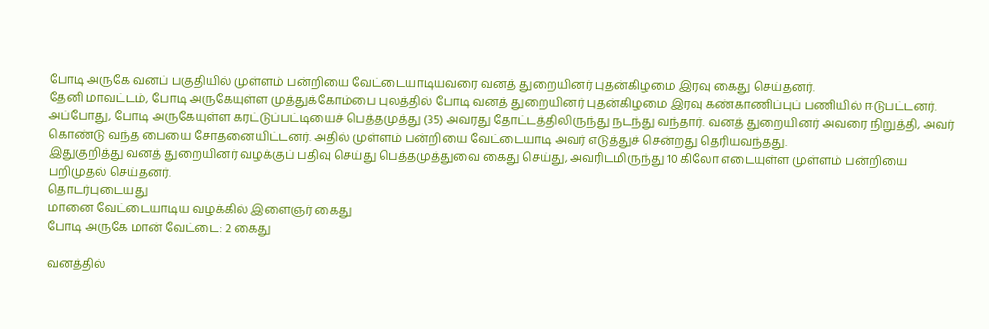போடி அருகே வனப் பகுதியில் முள்ளம் பன்றியை வேட்டையாடியவரை வனத் துறையினர் புதன்கிழமை இரவு கைது செய்தனர்.
தேனி மாவட்டம், போடி அருகேயுள்ள முத்துக்கோம்பை புலத்தில் போடி வனத் துறையினர் புதன்கிழமை இரவு கண்காணிப்புப் பணியில் ஈடுபட்டனர். அப்போது, போடி அருகேயுள்ள கரட்டுப்பட்டியைச் பெத்தமுத்து (35) அவரது தோட்டத்திலிருந்து நடந்து வந்தார். வனத் துறையினர் அவரை நிறுத்தி, அவர் கொண்டு வந்த பையை சோதனையிட்டனர். அதில் முள்ளம் பன்றியை வேட்டையாடி அவர் எடுத்துச் சென்றது தெரியவந்தது.
இதுகுறித்து வனத் துறையினர் வழக்குப் பதிவு செய்து பெத்தமுத்துவை கைது செய்து, அவரிடமிருந்து 10 கிலோ எடையுள்ள முள்ளம் பன்றியை பறிமுதல் செய்தனர்.
தொடர்புடையது
மானை வேட்டையாடிய வழக்கில் இளைஞர் கைது
போடி அருகே மான் வேட்டை: 2 கைது

வனத்தில்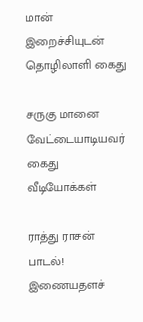மான் இறைச்சியுடன் தொழிலாளி கைது

சருகு மானை வேட்டையாடியவர் கைது
வீடியோக்கள்

ராத்து ராசன் பாடல்!
இணையதளச்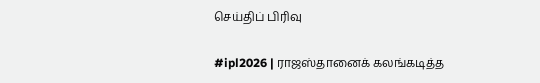செய்திப் பிரிவு

#ipl2026 | ராஜஸ்தானைக் கலங்கடித்த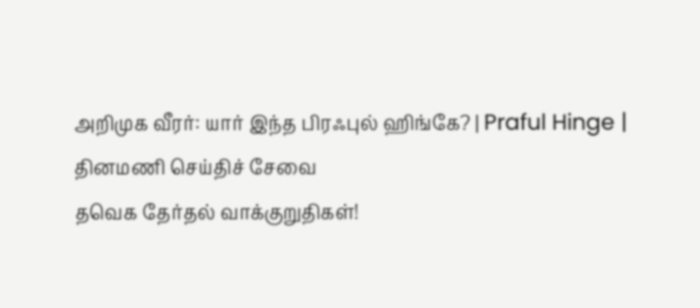அறிமுக வீரர்: யார் இந்த பிரஃபுல் ஹிங்கே? | Praful Hinge |
தினமணி செய்திச் சேவை
தவெக தேர்தல் வாக்குறுதிகள்!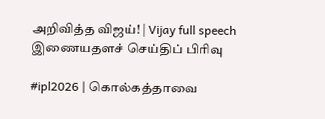அறிவித்த விஜய்! | Vijay full speech
இணையதளச் செய்திப் பிரிவு

#ipl2026 | கொல்கத்தாவை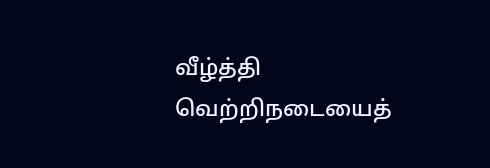வீழ்த்தி வெற்றிநடையைத்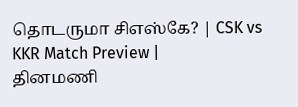தொடருமா சிஎஸ்கே? | CSK vs KKR Match Preview |
தினமணி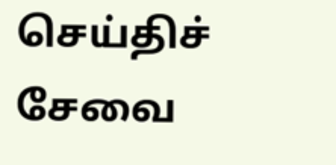செய்திச் சேவை